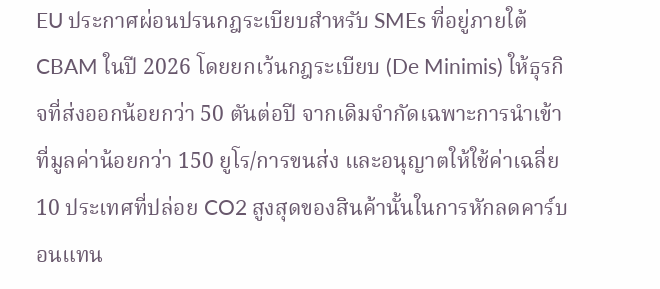EU ประกาศผ่อนปรนกฎระเบียบสำหรับ SMEs ที่อยู่ภายใต้ CBAM ในปี 2026 โดยยกเว้นกฎระเบียบ (De Minimis) ให้ธุรกิจที่ส่งออกน้อยกว่า 50 ตันต่อปี จากเดิมจำกัดเฉพาะการนำเข้าที่มูลค่าน้อยกว่า 150 ยูโร/การขนส่ง และอนุญาตให้ใช้ค่าเฉลี่ย 10 ประเทศที่ปล่อย CO2 สูงสุดของสินค้านั้นในการหักลดคาร์บอนแทน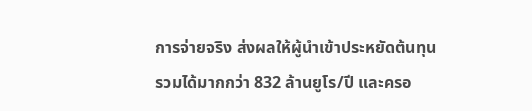การจ่ายจริง ส่งผลให้ผู้นำเข้าประหยัดต้นทุนรวมได้มากกว่า 832 ล้านยูโร/ปี และครอ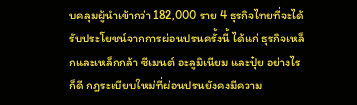บคลุมผู้นำเข้ากว่า 182,000 ราย 4 ธุรกิจไทยที่จะได้รับประโยชน์จากการผ่อนปรนครั้งนี้ ได้แก่ ธุรกิจเหล็กและเหล็กกล้า ซีเมนต์ อะลูมิเนียม และปุ๋ย อย่างไรก็ดี กฎระเบียบใหม่ที่ผ่อนปรนยังคงมีความ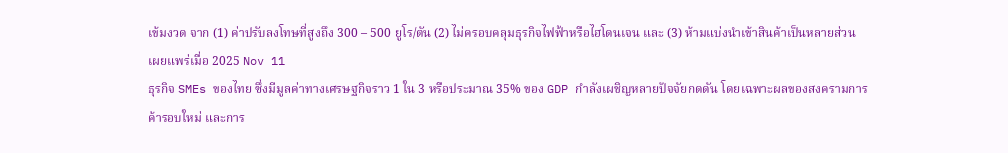เข้มงวด จาก (1) ค่าปรับลงโทษที่สูงถึง 300 – 500 ยูโร/ตัน (2) ไม่ครอบคลุมธุรกิจไฟฟ้าหรือไฮโดนเจน และ (3) ห้ามแบ่งนำเข้าสินค้าเป็นหลายส่วน
เผยแพร่เมื่อ 2025 Nov 11
ธุรกิจ SMEs ของไทย ซึ่งมีมูลค่าทางเศรษฐกิจราว 1 ใน 3 หรือประมาณ 35% ของ GDP กำลังเผชิญหลายปัจจัยกดดัน โดยเฉพาะผลของสงครามการค้ารอบใหม่ และการ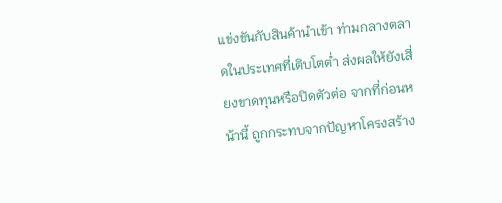แข่งขันกับสินค้านำเข้า ท่ามกลางตลาดในประเทศที่เติบโตต่ำ ส่งผลให้ยังเสี่ยงขาดทุนหรือปิดตัวต่อ จากที่ก่อนหน้านี้ ถูกกระทบจากปัญหาโครงสร้าง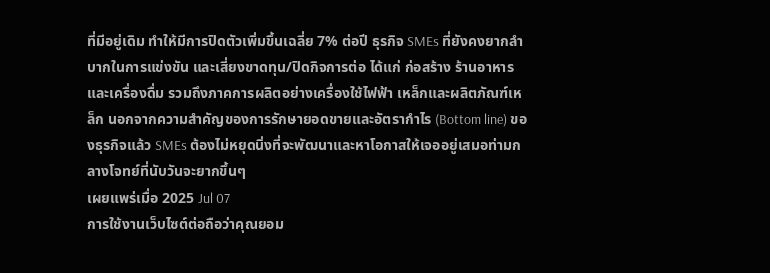ที่มีอยู่เดิม ทำให้มีการปิดตัวเพิ่มขึ้นเฉลี่ย 7% ต่อปี ธุรกิจ SMEs ที่ยังคงยากลำบากในการแข่งขัน และเสี่ยงขาดทุน/ปิดกิจการต่อ ได้แก่ ก่อสร้าง ร้านอาหารและเครื่องดื่ม รวมถึงภาคการผลิตอย่างเครื่องใช้ไฟฟ้า เหล็กและผลิตภัณฑ์เหล็ก นอกจากความสำคัญของการรักษายอดขายและอัตรากำไร (Bottom line) ของธุรกิจแล้ว SMEs ต้องไม่หยุดนิ่งที่จะพัฒนาและหาโอกาสให้เจออยู่เสมอท่ามกลางโจทย์ที่นับวันจะยากขึ้นๆ
เผยแพร่เมื่อ 2025 Jul 07
การใช้งานเว็บไซต์ต่อถือว่าคุณยอม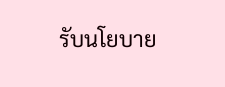รับนโยบาย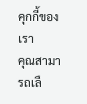คุกกี้ของเรา
คุณสามารถเลื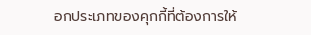อกประเภทของคุกกี้ที่ต้องการให้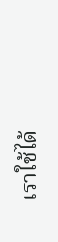เราใช้ได้